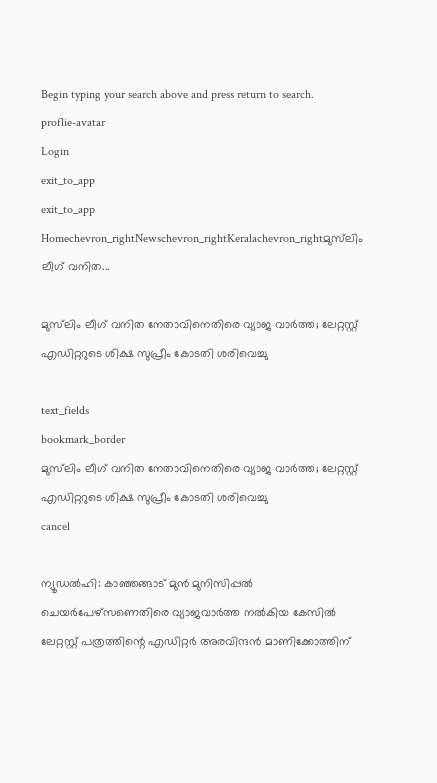Begin typing your search above and press return to search.
proflie-avatar
Login
exit_to_app
exit_to_app
Homechevron_rightNewschevron_rightKeralachevron_rightമുസ്‌ലിം ലീഗ് വനിത...

മുസ്‌ലിം ലീഗ് വനിത നേതാവിനെതിരെ വ്യാജ വാർത്ത; ലേറ്റസ്റ്റ് എഡിറ്ററുടെ ശിക്ഷ സുപ്രീം കോടതി ശരിവെച്ചു

text_fields
bookmark_border
മുസ്‌ലിം ലീഗ് വനിത നേതാവിനെതിരെ വ്യാജ വാർത്ത; ലേറ്റസ്റ്റ് എഡിറ്ററുടെ ശിക്ഷ സുപ്രീം കോടതി ശരിവെച്ചു
cancel

ന്യൂഡൽഹി: കാഞ്ഞങ്ങാട് മുൻ മുനിസിപ്പൽ ചെയർപേഴ്സണെതിരെ വ്യാജവാർത്ത നൽകിയ കേസിൽ ലേറ്റസ്റ്റ് പത്രത്തിന്റെ എഡിറ്റർ അരവിന്ദൻ മാണിക്കോത്തിന്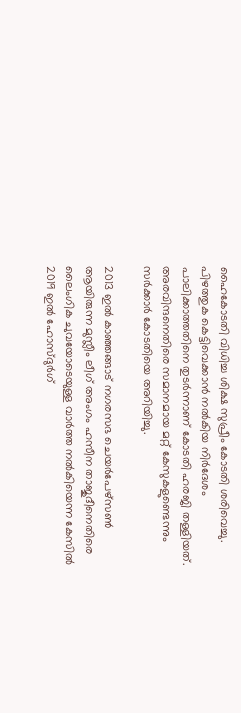ഹൈകോടതി വിധിച്ച ശിക്ഷ സുപ്രീം കോടതി ശരിവെച്ചു. പിഴത്തുക കെട്ടിവെക്കാൻ നൽകിയ നിർദേശം പാലിക്കാത്തതിനെ തുടർന്നാണ് കോടതി ഹരജി തള്ളിയത്. അരവിന്ദനെതിരെ സമാനമായ മറ്റ് കേസുകളുണ്ടെന്നും സർക്കാർ കോടതിയെ അറിയിച്ചു.

2013 ഇൽ കാഞ്ഞങ്ങാട് നഗരസഭ ചെയർപേഴ്സൺ ആയിരുന്ന മുസ്ലീം ലീഗ് അംഗം ഹസീന താജുദീനെതിരെ ലൈംഗിക ചുവയോടെയുള്ള വാർത്ത നൽകിയെന്ന കേസിൽ 2019 ഇൽ ഹോസ്ദുർഗ്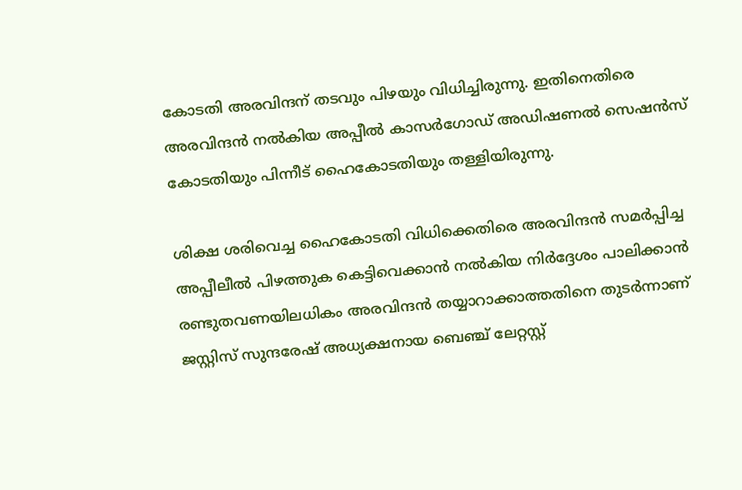കോടതി അരവിന്ദന് തടവും പിഴയും വിധിച്ചിരുന്നു. ഇതിനെതിരെ അരവിന്ദൻ നൽകിയ അപ്പീൽ കാസർഗോഡ് അഡിഷണൽ സെഷൻസ് കോടതിയും പിന്നീട് ഹൈകോടതിയും തള്ളിയിരുന്നു.

ശിക്ഷ ശരിവെച്ച ഹൈകോടതി വിധിക്കെതിരെ അരവിന്ദൻ സമർപ്പിച്ച അപ്പീലീൽ പിഴത്തുക കെട്ടിവെക്കാൻ നൽകിയ നിർദ്ദേശം പാലിക്കാൻ രണ്ടുതവണയിലധികം അരവിന്ദൻ തയ്യാറാക്കാത്തതിനെ തുടർന്നാണ് ജസ്റ്റിസ് സുന്ദരേഷ് അധ്യക്ഷനായ ബെഞ്ച് ലേറ്റസ്റ്റ്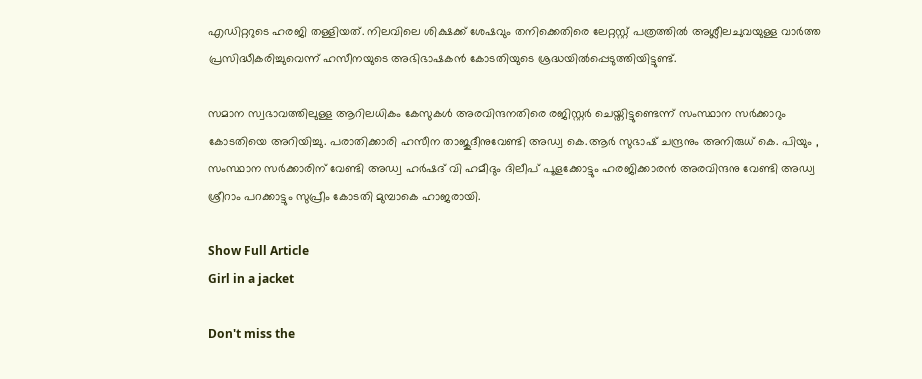എഡിറ്ററുടെ ഹരജി തള്ളിയത്. നിലവിലെ ശിക്ഷക്ക് ശേഷവും തനിക്കെതിരെ ലേറ്റസ്റ്റ് പത്രത്തിൽ അശ്ലീലചുവയുള്ള വാർത്ത പ്രസിദ്ധീകരിച്ചുവെന്ന് ഹസീനയുടെ അഭിഭാഷകൻ കോടതിയുടെ ശ്രദ്ധയിൽപ്പെടുത്തിയിട്ടുണ്ട്.

സമാന സ്വഭാവത്തിലുള്ള ആറിലധികം കേസുകൾ അരവിന്ദനതിരെ രജിസ്റ്റർ ചെയ്തിട്ടുണ്ടെന്ന് സംസ്ഥാന സർക്കാറും കോടതിയെ അറിയിച്ചു. പരാതിക്കാരി ഹസീന താജുദീനുവേണ്ടി അഡ്വ കെ.ആർ സുഭാഷ് ചന്ദ്രനും അനിരുധ് കെ. പിയും , സംസ്ഥാന സർക്കാരിന് വേണ്ടി അഡ്വ ഹർഷദ് വി ഹമീദും ദിലീപ് പൂളക്കോട്ടും ഹരജിക്കാരൻ അരവിന്ദനു വേണ്ടി അഡ്വ ശ്രീറാം പറക്കാട്ടും സുപ്രീം കോടതി മുമ്പാകെ ഹാജരായി.

Show Full Article
Girl in a jacket

Don't miss the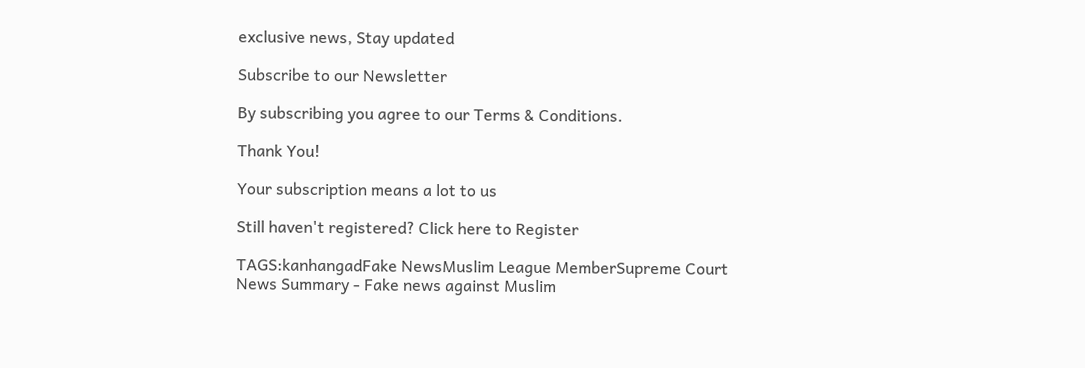exclusive news, Stay updated

Subscribe to our Newsletter

By subscribing you agree to our Terms & Conditions.

Thank You!

Your subscription means a lot to us

Still haven't registered? Click here to Register

TAGS:kanhangadFake NewsMuslim League MemberSupreme Court
News Summary - Fake news against Muslim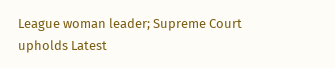League woman leader; Supreme Court upholds Latest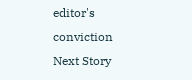editor's conviction
Next Story